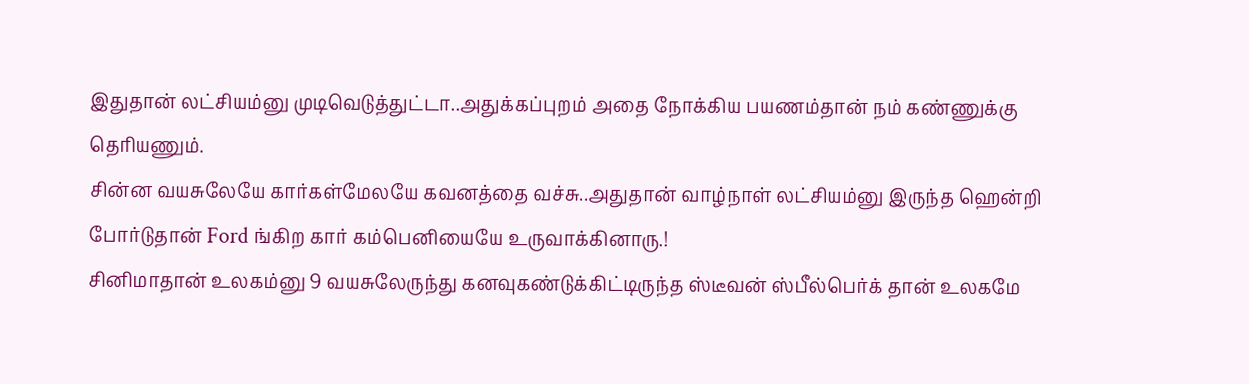இதுதான் லட்சியம்னு முடிவெடுத்துட்டா..அதுக்கப்புறம் அதை நோக்கிய பயணம்தான் நம் கண்ணுக்கு தெரியணும்.
சின்ன வயசுலேயே கார்கள்மேலயே கவனத்தை வச்சு..அதுதான் வாழ்நாள் லட்சியம்னு இருந்த ஹென்றி போர்டுதான் Ford ங்கிற கார் கம்பெனியையே உருவாக்கினாரு.!
சினிமாதான் உலகம்னு 9 வயசுலேருந்து கனவுகண்டுக்கிட்டிருந்த ஸ்டீவன் ஸ்பீல்பெர்க் தான் உலகமே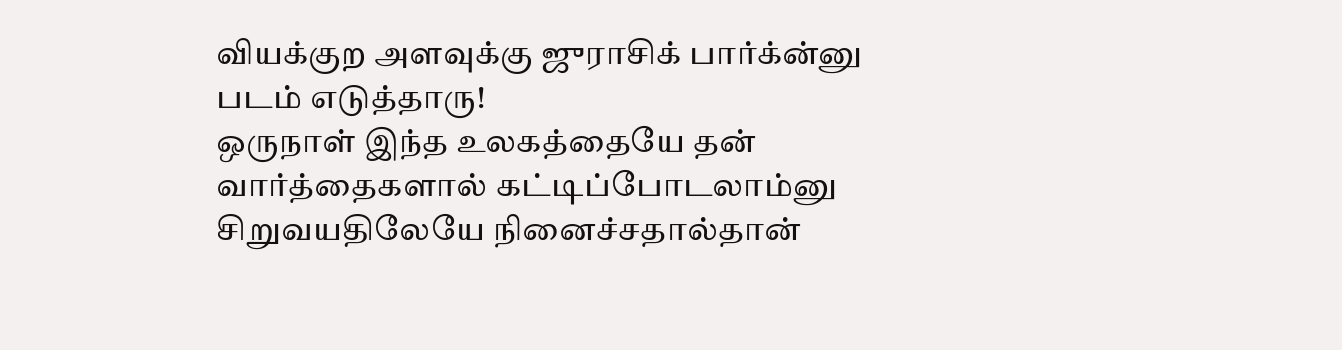வியக்குற அளவுக்கு ஜுராசிக் பார்க்ன்னு படம் எடுத்தாரு!
ஒருநாள் இந்த உலகத்தையே தன் வார்த்தைகளால் கட்டிப்போடலாம்னு சிறுவயதிலேயே நினைச்சதால்தான்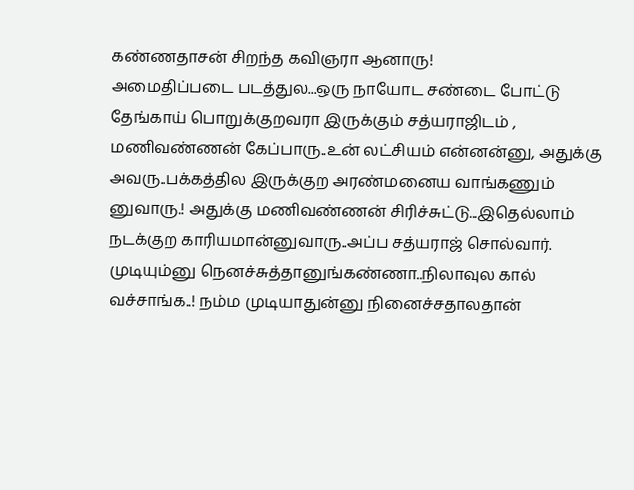கண்ணதாசன் சிறந்த கவிஞரா ஆனாரு!
அமைதிப்படை படத்துல...ஒரு நாயோட சண்டை போட்டு தேங்காய் பொறுக்குறவரா இருக்கும் சத்யராஜிடம் , மணிவண்ணன் கேப்பாரு..உன் லட்சியம் என்னன்னு, அதுக்கு அவரு..பக்கத்தில இருக்குற அரண்மனைய வாங்கணும் னுவாரு.! அதுக்கு மணிவண்ணன் சிரிச்சுட்டு...இதெல்லாம் நடக்குற காரியமான்னுவாரு..அப்ப சத்யராஜ் சொல்வார். முடியும்னு நெனச்சுத்தானுங்கண்ணா..நிலாவுல கால் வச்சாங்க..! நம்ம முடியாதுன்னு நினைச்சதாலதான்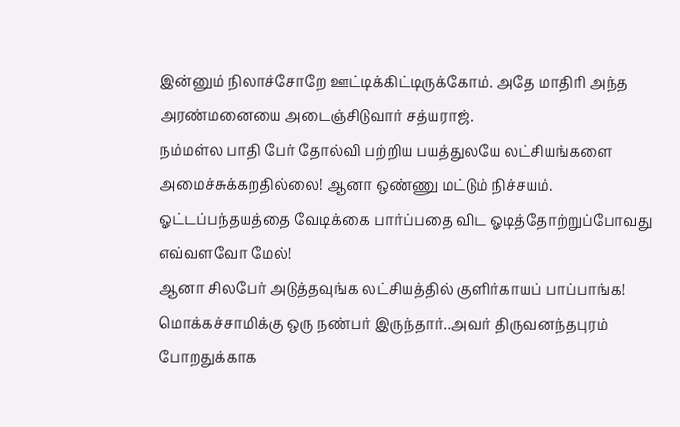இன்னும் நிலாச்சோறே ஊட்டிக்கிட்டிருக்கோம். அதே மாதிரி அந்த அரண்மனையை அடைஞ்சிடுவார் சத்யராஜ்.
நம்மள்ல பாதி பேர் தோல்வி பற்றிய பயத்துலயே லட்சியங்களை அமைச்சுக்கறதில்லை! ஆனா ஒண்ணு மட்டும் நிச்சயம். ஓட்டப்பந்தயத்தை வேடிக்கை பார்ப்பதை விட ஓடித்தோற்றுப்போவது எவ்வளவோ மேல்!
ஆனா சிலபேர் அடுத்தவுங்க லட்சியத்தில் குளிர்காயப் பாப்பாங்க!
மொக்கச்சாமிக்கு ஒரு நண்பர் இருந்தார்..அவர் திருவனந்தபுரம் போறதுக்காக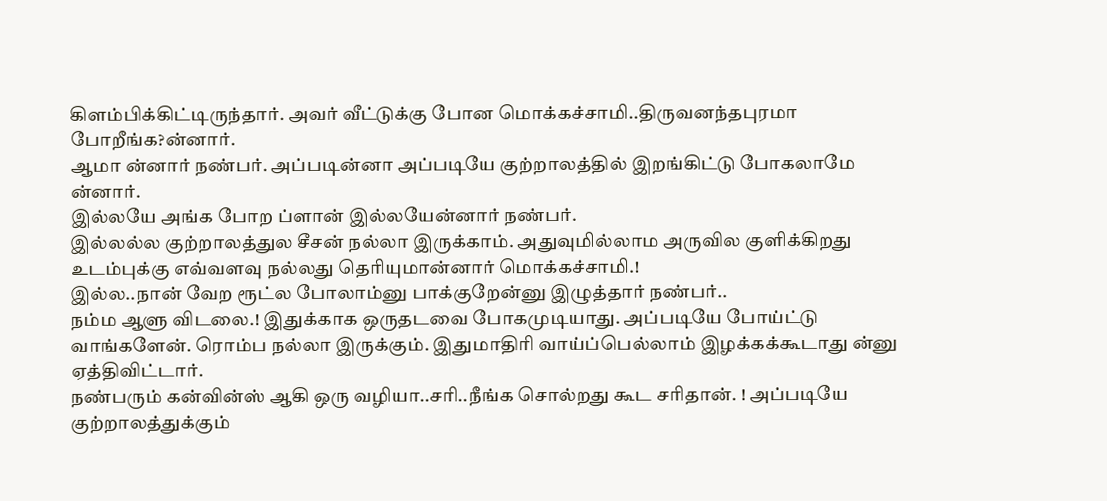கிளம்பிக்கிட்டிருந்தார். அவர் வீட்டுக்கு போன மொக்கச்சாமி..திருவனந்தபுரமா போறீங்க?ன்னார்.
ஆமா ன்னார் நண்பர். அப்படின்னா அப்படியே குற்றாலத்தில் இறங்கிட்டு போகலாமே ன்னார்.
இல்லயே அங்க போற ப்ளான் இல்லயேன்னார் நண்பர்.
இல்லல்ல குற்றாலத்துல சீசன் நல்லா இருக்காம். அதுவுமில்லாம அருவில குளிக்கிறது உடம்புக்கு எவ்வளவு நல்லது தெரியுமான்னார் மொக்கச்சாமி.!
இல்ல..நான் வேற ரூட்ல போலாம்னு பாக்குறேன்னு இழுத்தார் நண்பர்..
நம்ம ஆளு விடலை.! இதுக்காக ஒருதடவை போகமுடியாது. அப்படியே போய்ட்டு வாங்களேன். ரொம்ப நல்லா இருக்கும். இதுமாதிரி வாய்ப்பெல்லாம் இழக்கக்கூடாது ன்னு ஏத்திவிட்டார்.
நண்பரும் கன்வின்ஸ் ஆகி ஒரு வழியா..சரி..நீங்க சொல்றது கூட சரிதான். ! அப்படியே குற்றாலத்துக்கும்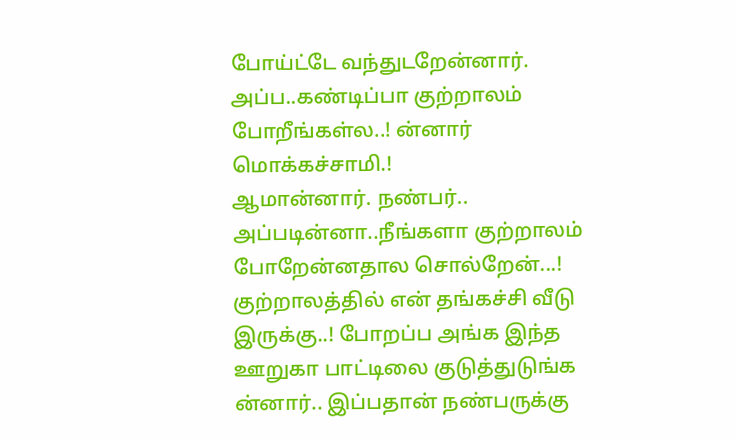போய்ட்டே வந்துடறேன்னார்.
அப்ப..கண்டிப்பா குற்றாலம் போறீங்கள்ல..! ன்னார் மொக்கச்சாமி.!
ஆமான்னார். நண்பர்..
அப்படின்னா..நீங்களா குற்றாலம் போறேன்னதால சொல்றேன்...! குற்றாலத்தில் என் தங்கச்சி வீடு இருக்கு..! போறப்ப அங்க இந்த ஊறுகா பாட்டிலை குடுத்துடுங்க ன்னார்.. இப்பதான் நண்பருக்கு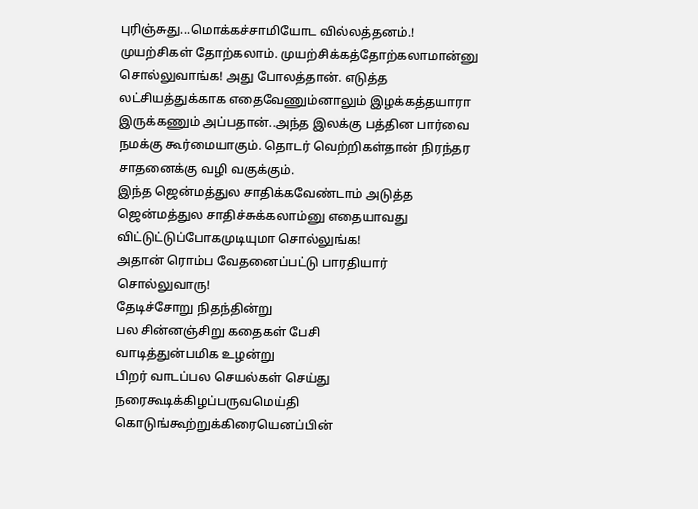புரிஞ்சுது...மொக்கச்சாமியோட வில்லத்தனம்.!
முயற்சிகள் தோற்கலாம். முயற்சிக்கத்தோற்கலாமான்னு சொல்லுவாங்க! அது போலத்தான். எடுத்த லட்சியத்துக்காக எதைவேணும்னாலும் இழக்கத்தயாரா இருக்கணும் அப்பதான்..அந்த இலக்கு பத்தின பார்வை நமக்கு கூர்மையாகும். தொடர் வெற்றிகள்தான் நிரந்தர சாதனைக்கு வழி வகுக்கும்.
இந்த ஜென்மத்துல சாதிக்கவேண்டாம் அடுத்த ஜென்மத்துல சாதிச்சுக்கலாம்னு எதையாவது விட்டுட்டுப்போகமுடியுமா சொல்லுங்க!
அதான் ரொம்ப வேதனைப்பட்டு பாரதியார் சொல்லுவாரு!
தேடிச்சோறு நிதந்தின்று
பல சின்னஞ்சிறு கதைகள் பேசி
வாடித்துன்பமிக உழன்று
பிறர் வாடப்பல செயல்கள் செய்து
நரைகூடிக்கிழப்பருவமெய்தி
கொடுங்கூற்றுக்கிரையெனப்பின்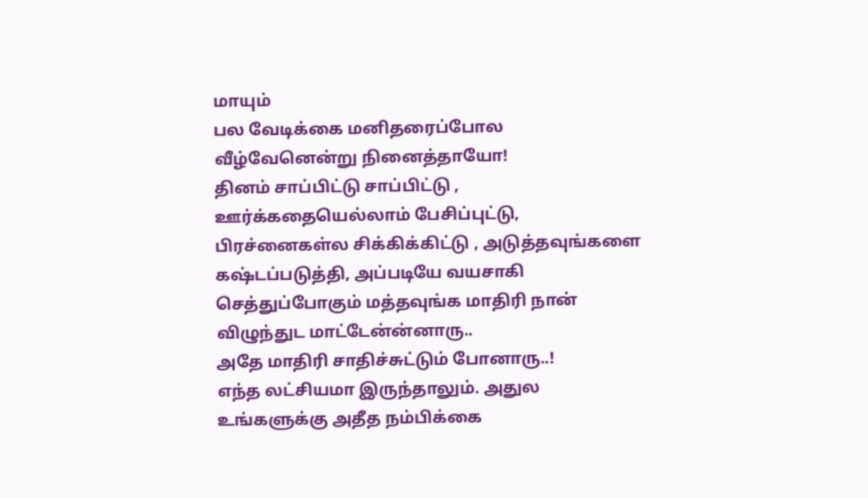மாயும்
பல வேடிக்கை மனிதரைப்போல
வீழ்வேனென்று நினைத்தாயோ!
தினம் சாப்பிட்டு சாப்பிட்டு , ஊர்க்கதையெல்லாம் பேசிப்புட்டு, பிரச்னைகள்ல சிக்கிக்கிட்டு , அடுத்தவுங்களை கஷ்டப்படுத்தி, அப்படியே வயசாகி செத்துப்போகும் மத்தவுங்க மாதிரி நான் விழுந்துட மாட்டேன்ன்னாரு..
அதே மாதிரி சாதிச்சுட்டும் போனாரு..!
எந்த லட்சியமா இருந்தாலும். அதுல உங்களுக்கு அதீத நம்பிக்கை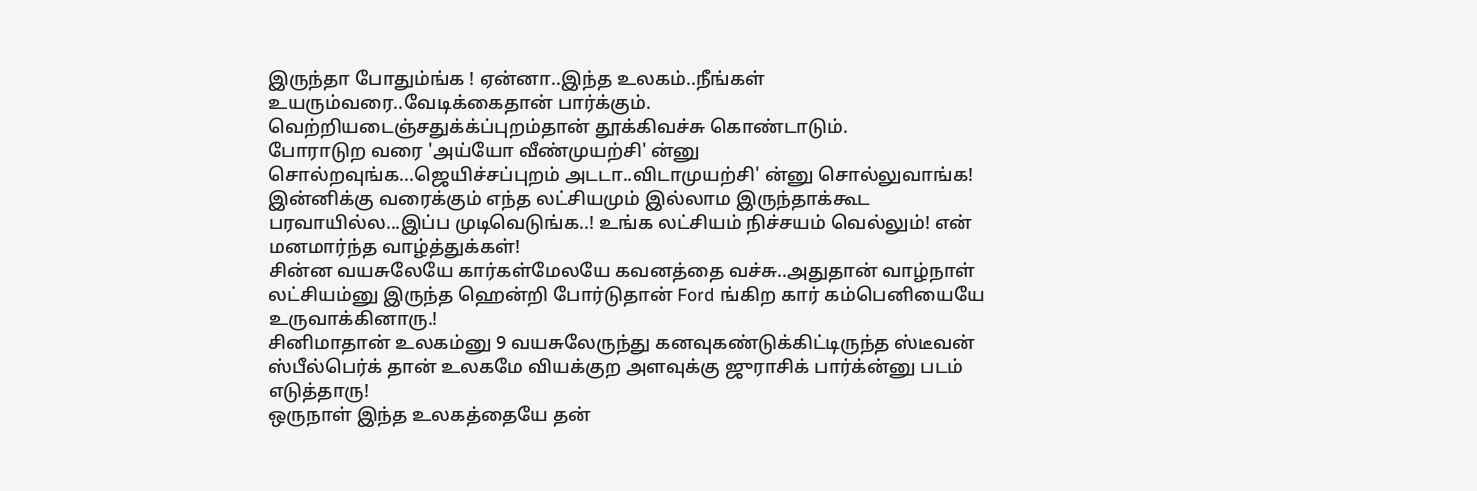இருந்தா போதும்ங்க ! ஏன்னா..இந்த உலகம்..நீங்கள் உயரும்வரை..வேடிக்கைதான் பார்க்கும்.
வெற்றியடைஞ்சதுக்க்ப்புறம்தான் தூக்கிவச்சு கொண்டாடும்.
போராடுற வரை 'அய்யோ வீண்முயற்சி' ன்னு சொல்றவுங்க...ஜெயிச்சப்புறம் அடடா..விடாமுயற்சி' ன்னு சொல்லுவாங்க!
இன்னிக்கு வரைக்கும் எந்த லட்சியமும் இல்லாம இருந்தாக்கூட பரவாயில்ல...இப்ப முடிவெடுங்க..! உங்க லட்சியம் நிச்சயம் வெல்லும்! என் மனமார்ந்த வாழ்த்துக்கள்!
சின்ன வயசுலேயே கார்கள்மேலயே கவனத்தை வச்சு..அதுதான் வாழ்நாள் லட்சியம்னு இருந்த ஹென்றி போர்டுதான் Ford ங்கிற கார் கம்பெனியையே உருவாக்கினாரு.!
சினிமாதான் உலகம்னு 9 வயசுலேருந்து கனவுகண்டுக்கிட்டிருந்த ஸ்டீவன் ஸ்பீல்பெர்க் தான் உலகமே வியக்குற அளவுக்கு ஜுராசிக் பார்க்ன்னு படம் எடுத்தாரு!
ஒருநாள் இந்த உலகத்தையே தன்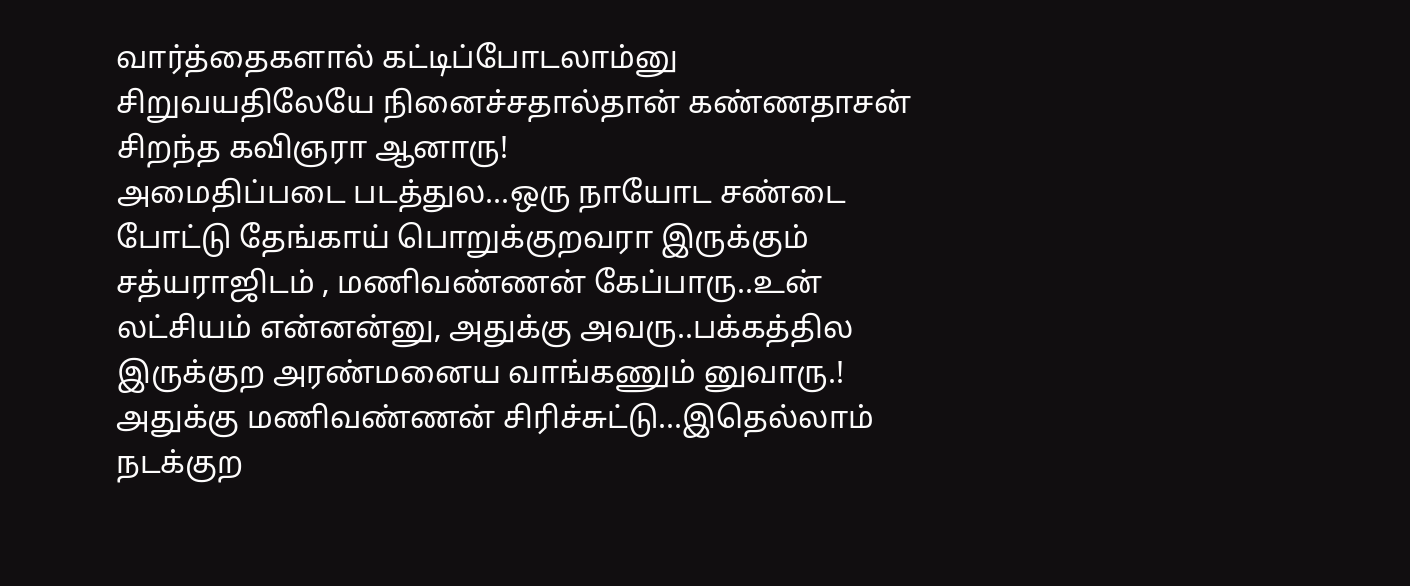வார்த்தைகளால் கட்டிப்போடலாம்னு சிறுவயதிலேயே நினைச்சதால்தான் கண்ணதாசன் சிறந்த கவிஞரா ஆனாரு!
அமைதிப்படை படத்துல...ஒரு நாயோட சண்டை போட்டு தேங்காய் பொறுக்குறவரா இருக்கும் சத்யராஜிடம் , மணிவண்ணன் கேப்பாரு..உன் லட்சியம் என்னன்னு, அதுக்கு அவரு..பக்கத்தில இருக்குற அரண்மனைய வாங்கணும் னுவாரு.! அதுக்கு மணிவண்ணன் சிரிச்சுட்டு...இதெல்லாம் நடக்குற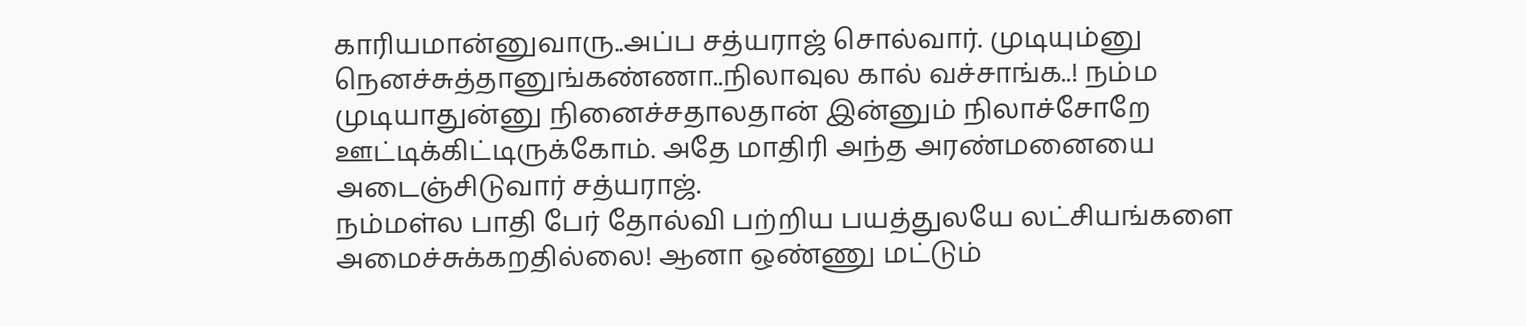காரியமான்னுவாரு..அப்ப சத்யராஜ் சொல்வார். முடியும்னு நெனச்சுத்தானுங்கண்ணா..நிலாவுல கால் வச்சாங்க..! நம்ம முடியாதுன்னு நினைச்சதாலதான் இன்னும் நிலாச்சோறே ஊட்டிக்கிட்டிருக்கோம். அதே மாதிரி அந்த அரண்மனையை அடைஞ்சிடுவார் சத்யராஜ்.
நம்மள்ல பாதி பேர் தோல்வி பற்றிய பயத்துலயே லட்சியங்களை அமைச்சுக்கறதில்லை! ஆனா ஒண்ணு மட்டும்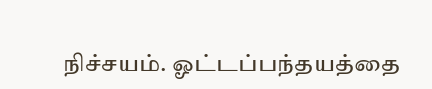நிச்சயம். ஓட்டப்பந்தயத்தை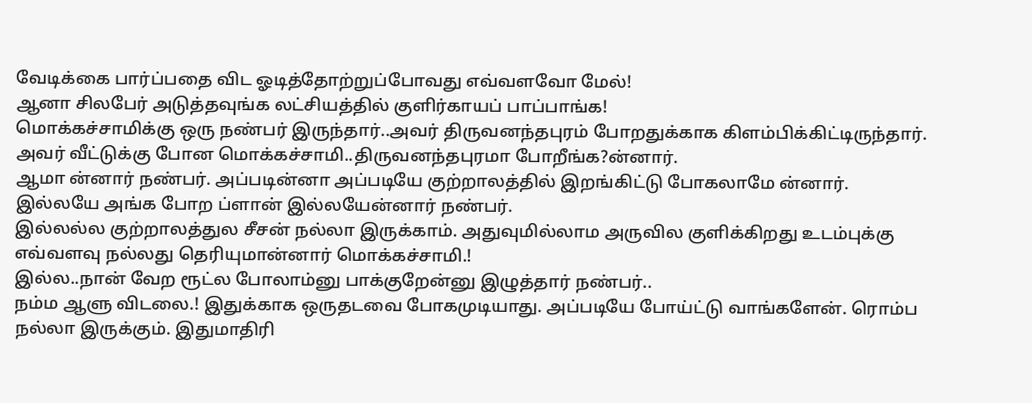வேடிக்கை பார்ப்பதை விட ஓடித்தோற்றுப்போவது எவ்வளவோ மேல்!
ஆனா சிலபேர் அடுத்தவுங்க லட்சியத்தில் குளிர்காயப் பாப்பாங்க!
மொக்கச்சாமிக்கு ஒரு நண்பர் இருந்தார்..அவர் திருவனந்தபுரம் போறதுக்காக கிளம்பிக்கிட்டிருந்தார். அவர் வீட்டுக்கு போன மொக்கச்சாமி..திருவனந்தபுரமா போறீங்க?ன்னார்.
ஆமா ன்னார் நண்பர். அப்படின்னா அப்படியே குற்றாலத்தில் இறங்கிட்டு போகலாமே ன்னார்.
இல்லயே அங்க போற ப்ளான் இல்லயேன்னார் நண்பர்.
இல்லல்ல குற்றாலத்துல சீசன் நல்லா இருக்காம். அதுவுமில்லாம அருவில குளிக்கிறது உடம்புக்கு எவ்வளவு நல்லது தெரியுமான்னார் மொக்கச்சாமி.!
இல்ல..நான் வேற ரூட்ல போலாம்னு பாக்குறேன்னு இழுத்தார் நண்பர்..
நம்ம ஆளு விடலை.! இதுக்காக ஒருதடவை போகமுடியாது. அப்படியே போய்ட்டு வாங்களேன். ரொம்ப நல்லா இருக்கும். இதுமாதிரி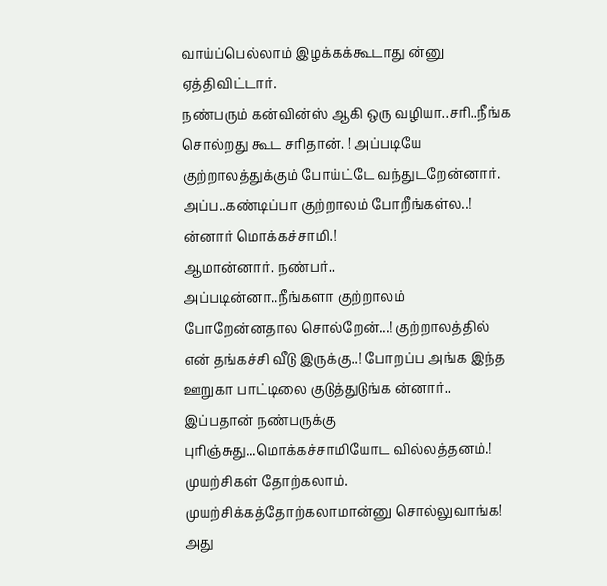வாய்ப்பெல்லாம் இழக்கக்கூடாது ன்னு ஏத்திவிட்டார்.
நண்பரும் கன்வின்ஸ் ஆகி ஒரு வழியா..சரி..நீங்க சொல்றது கூட சரிதான். ! அப்படியே குற்றாலத்துக்கும் போய்ட்டே வந்துடறேன்னார்.
அப்ப..கண்டிப்பா குற்றாலம் போறீங்கள்ல..! ன்னார் மொக்கச்சாமி.!
ஆமான்னார். நண்பர்..
அப்படின்னா..நீங்களா குற்றாலம் போறேன்னதால சொல்றேன்...! குற்றாலத்தில் என் தங்கச்சி வீடு இருக்கு..! போறப்ப அங்க இந்த ஊறுகா பாட்டிலை குடுத்துடுங்க ன்னார்.. இப்பதான் நண்பருக்கு புரிஞ்சுது...மொக்கச்சாமியோட வில்லத்தனம்.!
முயற்சிகள் தோற்கலாம். முயற்சிக்கத்தோற்கலாமான்னு சொல்லுவாங்க! அது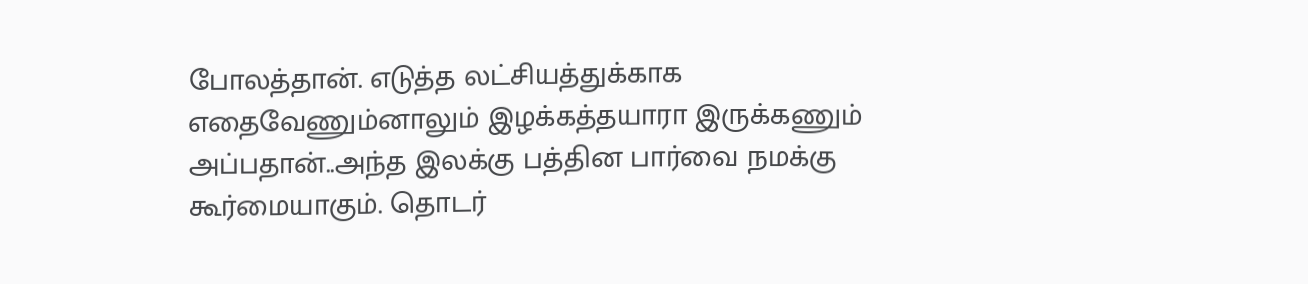போலத்தான். எடுத்த லட்சியத்துக்காக எதைவேணும்னாலும் இழக்கத்தயாரா இருக்கணும் அப்பதான்..அந்த இலக்கு பத்தின பார்வை நமக்கு கூர்மையாகும். தொடர்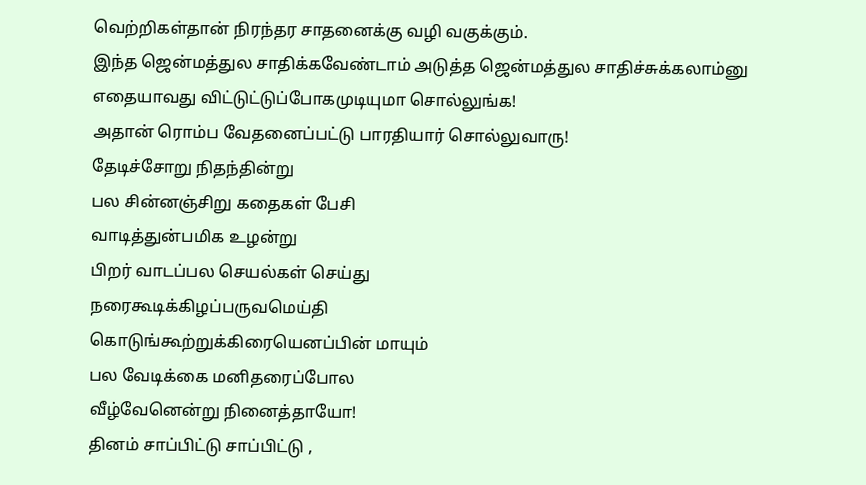வெற்றிகள்தான் நிரந்தர சாதனைக்கு வழி வகுக்கும்.
இந்த ஜென்மத்துல சாதிக்கவேண்டாம் அடுத்த ஜென்மத்துல சாதிச்சுக்கலாம்னு எதையாவது விட்டுட்டுப்போகமுடியுமா சொல்லுங்க!
அதான் ரொம்ப வேதனைப்பட்டு பாரதியார் சொல்லுவாரு!
தேடிச்சோறு நிதந்தின்று
பல சின்னஞ்சிறு கதைகள் பேசி
வாடித்துன்பமிக உழன்று
பிறர் வாடப்பல செயல்கள் செய்து
நரைகூடிக்கிழப்பருவமெய்தி
கொடுங்கூற்றுக்கிரையெனப்பின் மாயும்
பல வேடிக்கை மனிதரைப்போல
வீழ்வேனென்று நினைத்தாயோ!
தினம் சாப்பிட்டு சாப்பிட்டு ,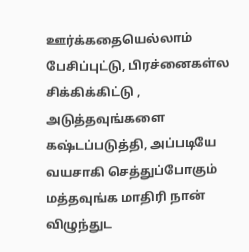ஊர்க்கதையெல்லாம் பேசிப்புட்டு, பிரச்னைகள்ல சிக்கிக்கிட்டு , அடுத்தவுங்களை கஷ்டப்படுத்தி, அப்படியே வயசாகி செத்துப்போகும் மத்தவுங்க மாதிரி நான் விழுந்துட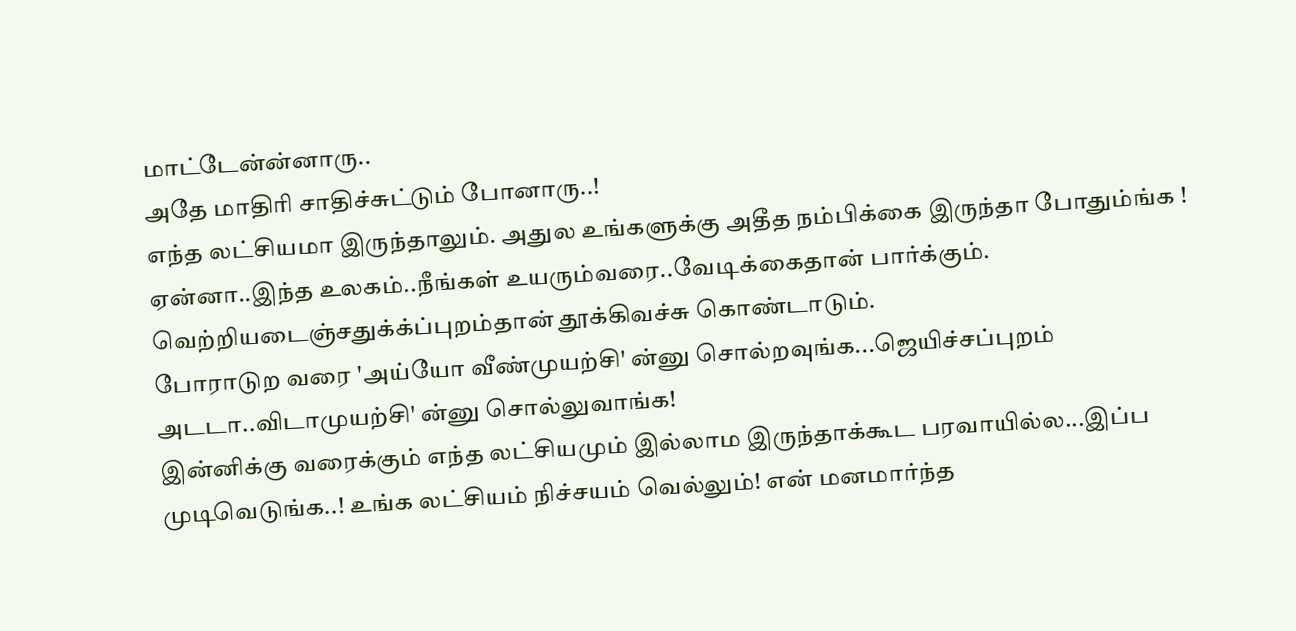மாட்டேன்ன்னாரு..
அதே மாதிரி சாதிச்சுட்டும் போனாரு..!
எந்த லட்சியமா இருந்தாலும். அதுல உங்களுக்கு அதீத நம்பிக்கை இருந்தா போதும்ங்க ! ஏன்னா..இந்த உலகம்..நீங்கள் உயரும்வரை..வேடிக்கைதான் பார்க்கும்.
வெற்றியடைஞ்சதுக்க்ப்புறம்தான் தூக்கிவச்சு கொண்டாடும்.
போராடுற வரை 'அய்யோ வீண்முயற்சி' ன்னு சொல்றவுங்க...ஜெயிச்சப்புறம் அடடா..விடாமுயற்சி' ன்னு சொல்லுவாங்க!
இன்னிக்கு வரைக்கும் எந்த லட்சியமும் இல்லாம இருந்தாக்கூட பரவாயில்ல...இப்ப முடிவெடுங்க..! உங்க லட்சியம் நிச்சயம் வெல்லும்! என் மனமார்ந்த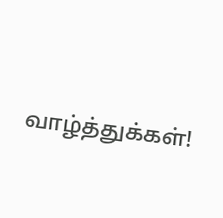வாழ்த்துக்கள்!